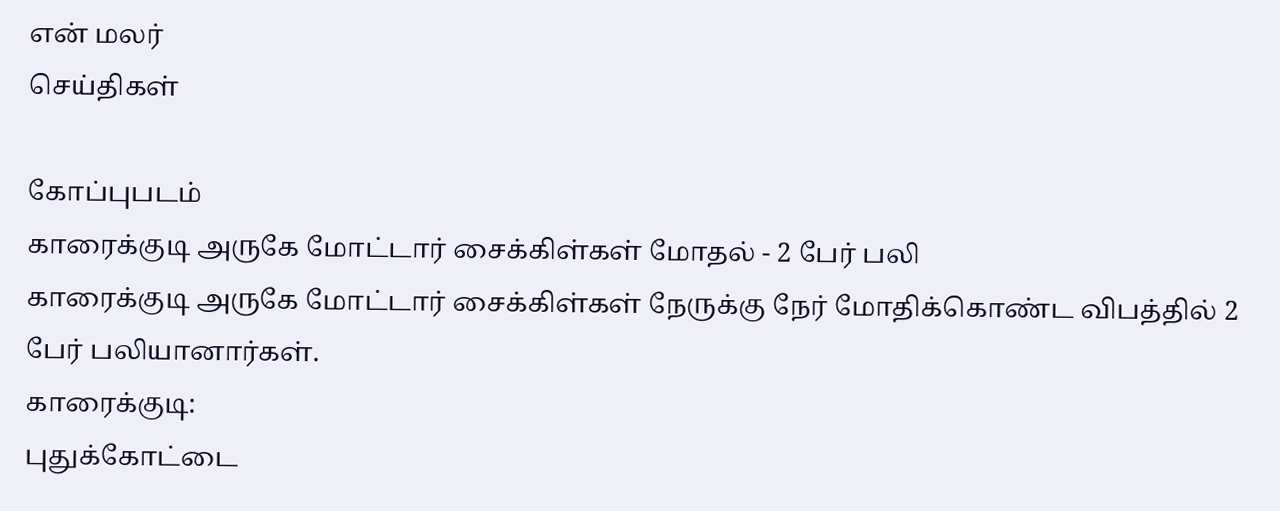என் மலர்
செய்திகள்

கோப்புபடம்
காரைக்குடி அருகே மோட்டார் சைக்கிள்கள் மோதல் - 2 பேர் பலி
காரைக்குடி அருகே மோட்டார் சைக்கிள்கள் நேருக்கு நேர் மோதிக்கொண்ட விபத்தில் 2 பேர் பலியானார்கள்.
காரைக்குடி:
புதுக்கோட்டை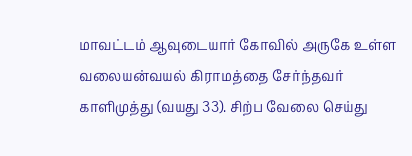மாவட்டம் ஆவுடையார் கோவில் அருகே உள்ள வலையன்வயல் கிராமத்தை சேர்ந்தவர் காளிமுத்து (வயது 33). சிற்ப வேலை செய்து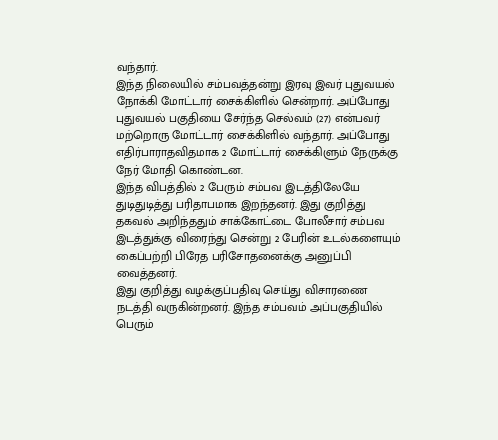வந்தார்.
இந்த நிலையில் சம்பவத்தன்று இரவு இவர் புதுவயல் நோக்கி மோட்டார் சைக்கிளில் சென்றார். அப்போது புதுவயல் பகுதியை சேர்ந்த செல்வம் (27) என்பவர் மற்றொரு மோட்டார் சைக்கிளில் வந்தார். அப்போது எதிர்பாராதவிதமாக 2 மோட்டார் சைக்கிளும் நேருக்கு நேர் மோதி கொண்டன.
இந்த விபத்தில் 2 பேரும் சம்பவ இடத்திலேயே துடிதுடித்து பரிதாபமாக இறந்தனர். இது குறித்து தகவல் அறிந்ததும் சாக்கோட்டை போலீசார் சம்பவ இடத்துக்கு விரைந்து சென்று 2 பேரின் உடல்களையும் கைப்பற்றி பிரேத பரிசோதனைக்கு அனுப்பி வைத்தனர்.
இது குறித்து வழக்குப்பதிவு செய்து விசாரணை நடத்தி வருகின்றனர். இந்த சம்பவம் அப்பகுதியில் பெரும்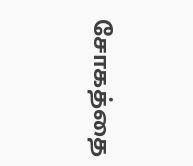சோகத்தை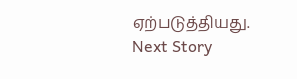ஏற்படுத்தியது.
Next Story